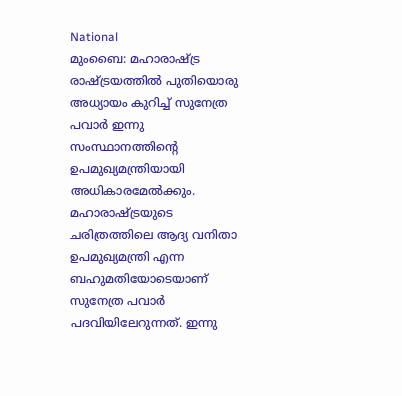National
മുംബൈ: മഹാരാഷ്ട്ര രാഷ്ട്രയത്തിൽ പുതിയൊരു അധ്യായം കുറിച്ച് സുനേത്ര പവാർ ഇന്നു സംസ്ഥാനത്തിന്റെ ഉപമുഖ്യമന്ത്രിയായി അധികാരമേൽക്കും. മഹാരാഷ്ട്രയുടെ ചരിത്രത്തിലെ ആദ്യ വനിതാ ഉപമുഖ്യമന്ത്രി എന്ന ബഹുമതിയോടെയാണ് സുനേത്ര പവാർ പദവിയിലേറുന്നത്. ഇന്നു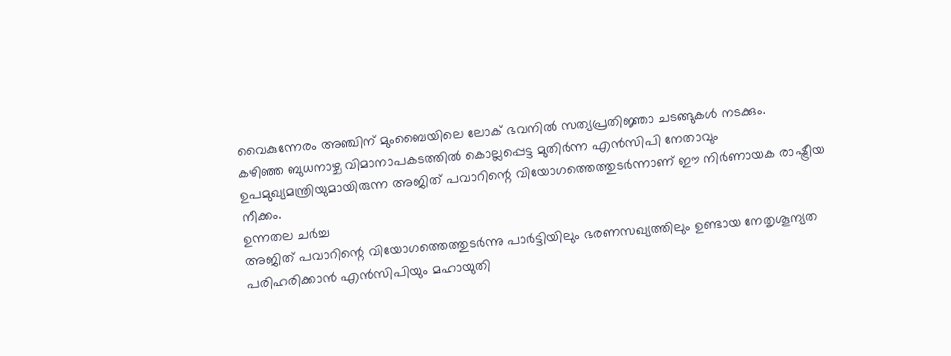വൈകുന്നേരം അഞ്ചിന് മുംബൈയിലെ ലോക് ഭവനിൽ സത്യപ്രതിജ്ഞാ ചടങ്ങുകൾ നടക്കും.
കഴിഞ്ഞ ബുധനാഴ്ച വിമാനാപകടത്തിൽ കൊല്ലപ്പെട്ട മുതിർന്ന എൻസിപി നേതാവും ഉപമുഖ്യമന്ത്രിയുമായിരുന്ന അജിത് പവാറിന്റെ വിയോഗത്തെത്തുടർന്നാണ് ഈ നിർണായക രാഷ്ട്രീയ നീക്കം.
ഉന്നതല ചർച്ച
അജിത് പവാറിന്റെ വിയോഗത്തെത്തുടർന്നു പാർട്ടിയിലും ഭരണസഖ്യത്തിലും ഉണ്ടായ നേതൃശൂന്യത പരിഹരിക്കാൻ എൻസിപിയും മഹായുതി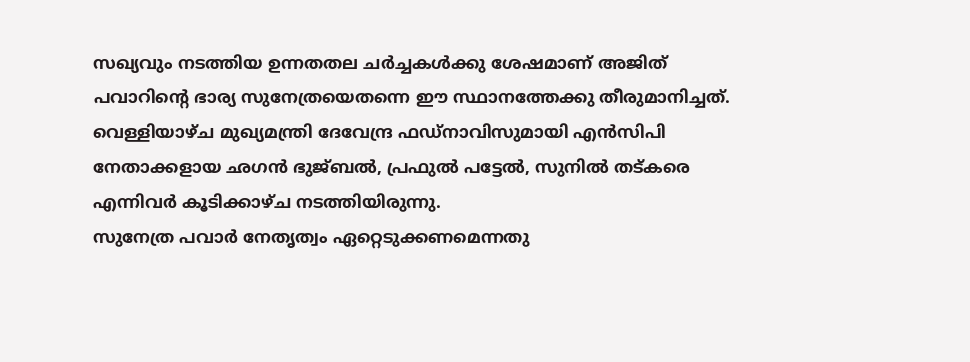സഖ്യവും നടത്തിയ ഉന്നതതല ചർച്ചകൾക്കു ശേഷമാണ് അജിത് പവാറിന്റെ ഭാര്യ സുനേത്രയെതന്നെ ഈ സ്ഥാനത്തേക്കു തീരുമാനിച്ചത്. വെള്ളിയാഴ്ച മുഖ്യമന്ത്രി ദേവേന്ദ്ര ഫഡ്നാവിസുമായി എൻസിപി നേതാക്കളായ ഛഗൻ ഭുജ്ബൽ, പ്രഫുൽ പട്ടേൽ, സുനിൽ തട്കരെ എന്നിവർ കൂടിക്കാഴ്ച നടത്തിയിരുന്നു.
സുനേത്ര പവാർ നേതൃത്വം ഏറ്റെടുക്കണമെന്നതു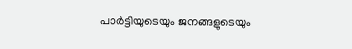പാർട്ടിയുടെയും ജനങ്ങളുടെയും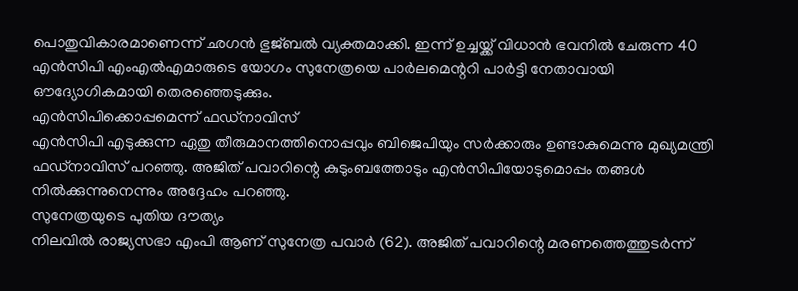പൊതുവികാരമാണെന്ന് ഛഗൻ ഭുജ്ബൽ വ്യക്തമാക്കി. ഇന്ന് ഉച്ചയ്ക്ക് വിധാൻ ഭവനിൽ ചേരുന്ന 40 എൻസിപി എംഎൽഎമാരുടെ യോഗം സുനേത്രയെ പാർലമെന്ററി പാർട്ടി നേതാവായി ഔദ്യോഗികമായി തെരഞ്ഞെടുക്കും.
എൻസിപിക്കൊപ്പമെന്ന് ഫഡ്നാവിസ്
എൻസിപി എടുക്കുന്ന ഏതു തീരുമാനത്തിനൊപ്പവും ബിജെപിയും സർക്കാരും ഉണ്ടാകുമെന്നു മുഖ്യമന്ത്രി ഫഡ്നാവിസ് പറഞ്ഞു. അജിത് പവാറിന്റെ കുടുംബത്തോടും എൻസിപിയോടുമൊപ്പം തങ്ങൾ നിൽക്കുന്നുനെന്നും അദ്ദേഹം പറഞ്ഞു.
സുനേത്രയുടെ പുതിയ ദൗത്യം
നിലവിൽ രാജ്യസഭാ എംപി ആണ് സുനേത്ര പവാർ (62). അജിത് പവാറിന്റെ മരണത്തെത്തുടർന്ന്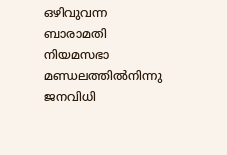ഒഴിവുവന്ന ബാരാമതി നിയമസഭാ മണ്ഡലത്തിൽനിന്നു ജനവിധി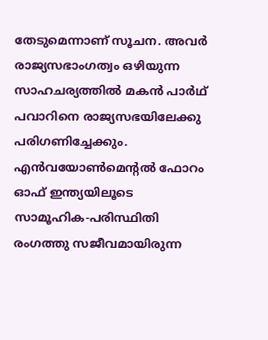തേടുമെന്നാണ് സൂചന. അവർ രാജ്യസഭാംഗത്വം ഒഴിയുന്ന സാഹചര്യത്തിൽ മകൻ പാർഥ് പവാറിനെ രാജ്യസഭയിലേക്കു പരിഗണിച്ചേക്കും. എൻവയോൺമെന്റൽ ഫോറം ഓഫ് ഇന്ത്യയിലൂടെ സാമൂഹിക-പരിസ്ഥിതി രംഗത്തു സജീവമായിരുന്ന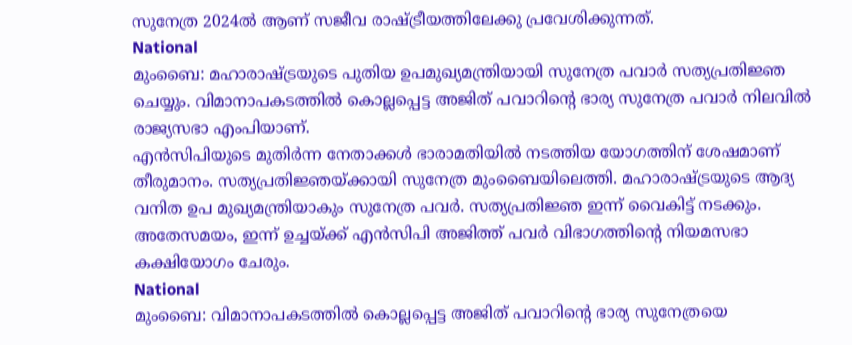സുനേത്ര 2024ൽ ആണ് സജീവ രാഷ്ട്രീയത്തിലേക്കു പ്രവേശിക്കുന്നത്.
National
മുംബൈ: മഹാരാഷ്ട്രയുടെ പുതിയ ഉപമുഖ്യമന്ത്രിയായി സുനേത്ര പവാർ സത്യപ്രതിജ്ഞ ചെയ്യും. വിമാനാപകടത്തിൽ കൊല്ലപ്പെട്ട അജിത് പവാറിന്റെ ഭാര്യ സുനേത്ര പവാർ നിലവിൽ രാജ്യസഭാ എംപിയാണ്.
എൻസിപിയുടെ മുതിർന്ന നേതാക്കൾ ഭാരാമതിയിൽ നടത്തിയ യോഗത്തിന് ശേഷമാണ് തീരുമാനം. സത്യപ്രതിജ്ഞയ്ക്കായി സുനേത്ര മുംബൈയിലെത്തി. മഹാരാഷ്ട്രയുടെ ആദ്യ വനിത ഉപ മുഖ്യമന്ത്രിയാകും സുനേത്ര പവർ. സത്യപ്രതിജ്ഞ ഇന്ന് വൈകിട്ട് നടക്കും.
അതേസമയം, ഇന്ന് ഉച്ചയ്ക്ക് എൻസിപി അജിത്ത് പവർ വിഭാഗത്തിന്റെ നിയമസഭാ കക്ഷിയോഗം ചേരും.
National
മുംബൈ: വിമാനാപകടത്തിൽ കൊല്ലപ്പെട്ട അജിത് പവാറിന്റെ ഭാര്യ സുനേത്രയെ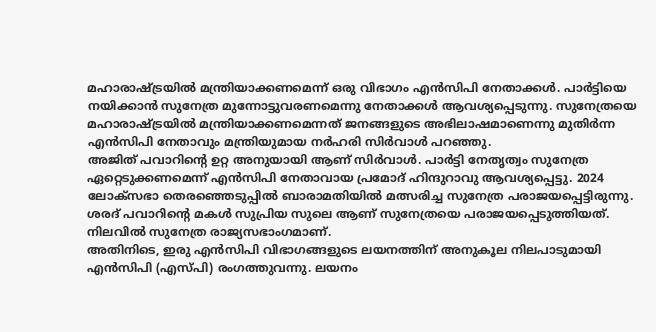മഹാരാഷ്ട്രയിൽ മന്ത്രിയാക്കണമെന്ന് ഒരു വിഭാഗം എൻസിപി നേതാക്കൾ. പാർട്ടിയെ നയിക്കാൻ സുനേത്ര മുന്നോട്ടുവരണമെന്നു നേതാക്കൾ ആവശ്യപ്പെടുന്നു. സുനേത്രയെ മഹാരാഷ്ട്രയിൽ മന്ത്രിയാക്കണമെന്നത് ജനങ്ങളുടെ അഭിലാഷമാണെന്നു മുതിർന്ന എൻസിപി നേതാവും മന്ത്രിയുമായ നർഹരി സിർവാൾ പറഞ്ഞു.
അജിത് പവാറിന്റെ ഉറ്റ അനുയായി ആണ് സിർവാൾ. പാർട്ടി നേതൃത്വം സുനേത്ര ഏറ്റെടുക്കണമെന്ന് എൻസിപി നേതാവായ പ്രമോദ് ഹിന്ദുറാവു ആവശ്യപ്പെട്ടു. 2024 ലോക്സഭാ തെരഞ്ഞെടുപ്പിൽ ബാരാമതിയിൽ മത്സരിച്ച സുനേത്ര പരാജയപ്പെട്ടിരുന്നു. ശരദ് പവാറിന്റെ മകൾ സുപ്രിയ സുലെ ആണ് സുനേത്രയെ പരാജയപ്പെടുത്തിയത്. നിലവിൽ സുനേത്ര രാജ്യസഭാംഗമാണ്.
അതിനിടെ, ഇരു എൻസിപി വിഭാഗങ്ങളുടെ ലയനത്തിന് അനുകൂല നിലപാടുമായി എൻസിപി (എസ്പി) രംഗത്തുവന്നു. ലയനം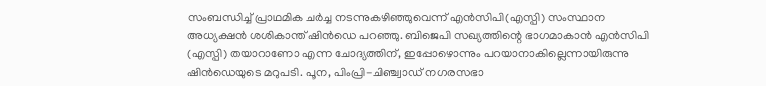സംബന്ധിച്ച് പ്രാഥമിക ചർച്ച നടന്നുകഴിഞ്ഞുവെന്ന് എൻസിപി(എസ്പി) സംസ്ഥാന അധ്യക്ഷൻ ശശികാന്ത് ഷിൻഡെ പറഞ്ഞു. ബിജെപി സഖ്യത്തിന്റെ ഭാഗമാകാൻ എൻസിപി (എസ്പി) തയാറാണോ എന്ന ചോദ്യത്തിന്, ഇപ്പോഴൊന്നും പറയാനാകില്ലെന്നായിരുന്നു ഷിൻഡെയുടെ മറുപടി. പൂന, പിംപ്രി-ചിഞ്ച്വാഡ് നഗരസഭാ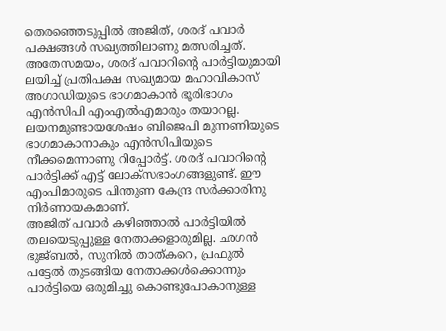തെരഞ്ഞെടുപ്പിൽ അജിത്, ശരദ് പവാർ പക്ഷങ്ങൾ സഖ്യത്തിലാണു മത്സരിച്ചത്.
അതേസമയം, ശരദ് പവാറിന്റെ പാർട്ടിയുമായി ലയിച്ച് പ്രതിപക്ഷ സഖ്യമായ മഹാവികാസ് അഗാഡിയുടെ ഭാഗമാകാൻ ഭൂരിഭാഗം എൻസിപി എംഎൽഎമാരും തയാറല്ല. ലയനമുണ്ടായശേഷം ബിജെപി മുന്നണിയുടെ ഭാഗമാകാനാകും എൻസിപിയുടെ നീക്കമെന്നാണു റിപ്പോർട്ട്. ശരദ് പവാറിന്റെ പാർട്ടിക്ക് എട്ട് ലോക്സഭാംഗങ്ങളുണ്ട്. ഈ എംപിമാരുടെ പിന്തുണ കേന്ദ്ര സർക്കാരിനു നിർണായകമാണ്.
അജിത് പവാർ കഴിഞ്ഞാൽ പാർട്ടിയിൽ തലയെടുപ്പുള്ള നേതാക്കളാരുമില്ല. ഛഗൻ ഭുജ്ബൽ, സുനിൽ താത്കറെ, പ്രഫുൽ പട്ടേൽ തുടങ്ങിയ നേതാക്കൾക്കൊന്നും പാർട്ടിയെ ഒരുമിച്ചു കൊണ്ടുപോകാനുള്ള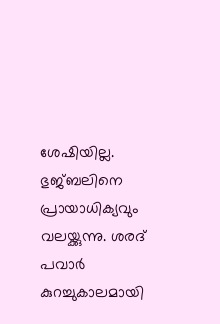ശേഷിയില്ല. ഭുജ്ബലിനെ പ്രായാധിക്യവും വലയ്ക്കുന്നു. ശരദ് പവാർ കുറച്ചുകാലമായി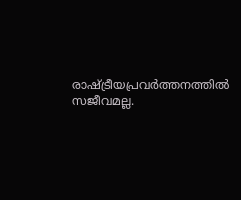രാഷ്ട്രീയപ്രവർത്തനത്തിൽ സജീവമല്ല.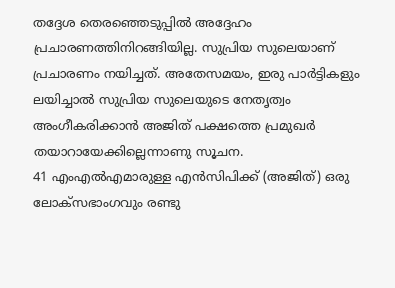തദ്ദേശ തെരഞ്ഞെടുപ്പിൽ അദ്ദേഹം പ്രചാരണത്തിനിറങ്ങിയില്ല. സുപ്രിയ സുലെയാണ് പ്രചാരണം നയിച്ചത്. അതേസമയം, ഇരു പാർട്ടികളും ലയിച്ചാൽ സുപ്രിയ സുലെയുടെ നേതൃത്വം അംഗീകരിക്കാൻ അജിത് പക്ഷത്തെ പ്രമുഖർ തയാറായേക്കില്ലെന്നാണു സൂചന.
41 എംഎൽഎമാരുള്ള എൻസിപിക്ക് (അജിത്) ഒരു ലോക്സഭാംഗവും രണ്ടു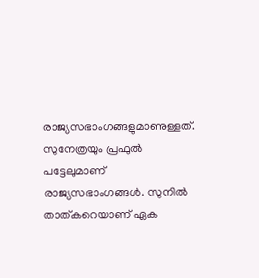രാജ്യസഭാംഗങ്ങളുമാണുള്ളത്. സുനേത്രയും പ്രഫുൽ പട്ടേലുമാണ് രാജ്യസഭാംഗങ്ങൾ. സുനിൽ താത്കറെയാണ് ഏക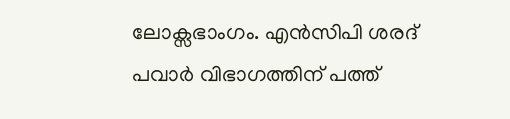ലോക്സഭാംഗം. എൻസിപി ശരദ് പവാർ വിഭാഗത്തിന് പത്ത്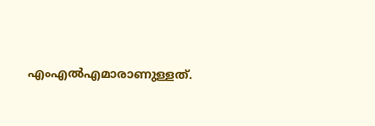എംഎൽഎമാരാണുള്ളത്.